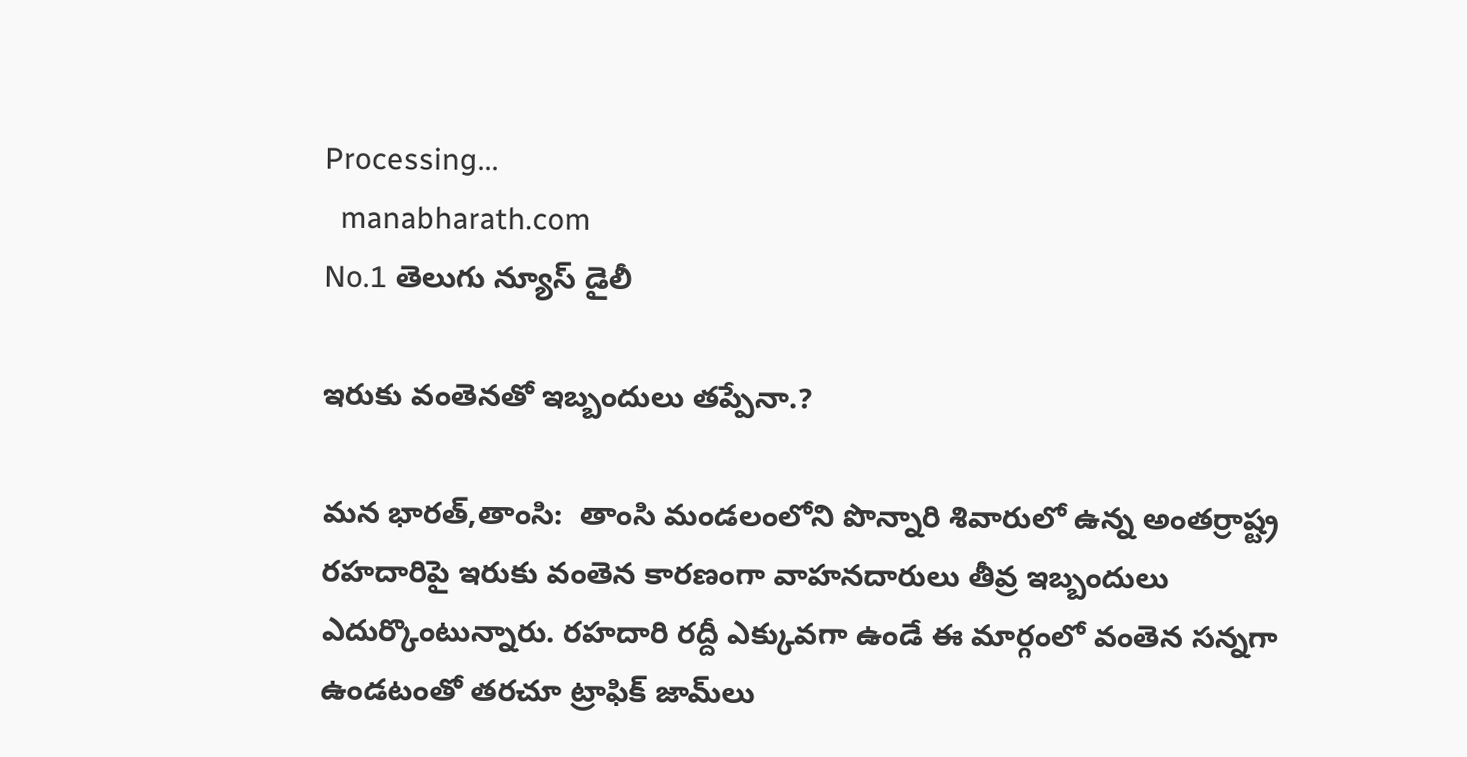Processing...
  manabharath.com
No.1 తెలుగు న్యూస్ డైలీ

ఇరుకు వంతెనతో ఇబ్బందులు తప్పేనా.?

మన భారత్,తాంసి:  తాంసి మండలంలోని పొన్నారి శివారులో ఉన్న అంతర్రాష్ట్ర రహదారిపై ఇరుకు వంతెన కారణంగా వాహనదారులు తీవ్ర ఇబ్బందులు ఎదుర్కొంటున్నారు. రహదారి రద్దీ ఎక్కువగా ఉండే ఈ మార్గంలో వంతెన సన్నగా ఉండటంతో తరచూ ట్రాఫిక్ జామ్‌లు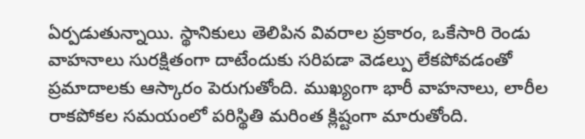ఏర్పడుతున్నాయి. స్థానికులు తెలిపిన వివరాల ప్రకారం, ఒకేసారి రెండు వాహనాలు సురక్షితంగా దాటేందుకు సరిపడా వెడల్పు లేకపోవడంతో ప్రమాదాలకు ఆస్కారం పెరుగుతోంది. ముఖ్యంగా భారీ వాహనాలు, లారీల రాకపోకల సమయంలో పరిస్థితి మరింత క్లిష్టంగా మారుతోంది.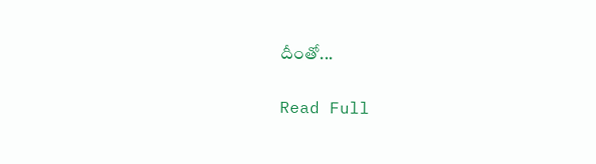దీంతో...

Read Full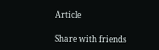Article

Share with friends